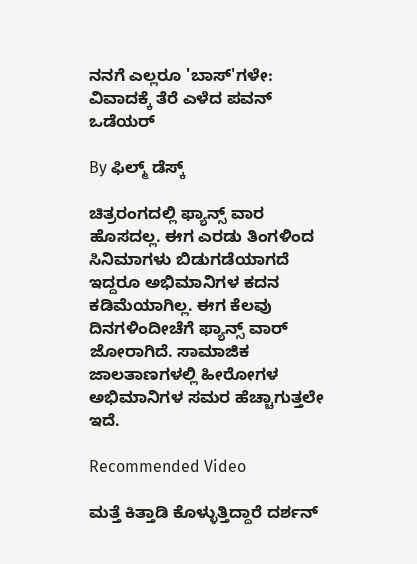ನನಗೆ ಎಲ್ಲರೂ 'ಬಾಸ್‌'ಗಳೇ: ವಿವಾದಕ್ಕೆ ತೆರೆ ಎಳೆದ ಪವನ್ ಒಡೆಯರ್

By ಫಿಲ್ಮ್ ಡೆಸ್ಕ್

ಚಿತ್ರರಂಗದಲ್ಲಿ ಫ್ಯಾನ್ಸ್ ವಾರ ಹೊಸದಲ್ಲ. ಈಗ ಎರಡು ತಿಂಗಳಿಂದ ಸಿನಿಮಾಗಳು ಬಿಡುಗಡೆಯಾಗದೆ ಇದ್ದರೂ ಅಭಿಮಾನಿಗಳ ಕದನ ಕಡಿಮೆಯಾಗಿಲ್ಲ. ಈಗ ಕೆಲವು ದಿನಗಳಿಂದೀಚೆಗೆ ಫ್ಯಾನ್ಸ್ ವಾರ್ ಜೋರಾಗಿದೆ. ಸಾಮಾಜಿಕ ಜಾಲತಾಣಗಳಲ್ಲಿ ಹೀರೋಗಳ ಅಭಿಮಾನಿಗಳ ಸಮರ ಹೆಚ್ಚಾಗುತ್ತಲೇ ಇದೆ.

Recommended Video

ಮತ್ತೆ ಕಿತ್ತಾಡಿ ಕೊಳ್ಳುತ್ತಿದ್ದಾರೆ ದರ್ಶನ್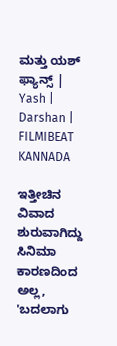ಮತ್ತು ಯಶ್ ಫ್ಯಾನ್ಸ್ | Yash | Darshan | FILMIBEAT KANNADA

ಇತ್ತೀಚಿನ ವಿವಾದ ಶುರುವಾಗಿದ್ದು ಸಿನಿಮಾ ಕಾರಣದಿಂದ ಅಲ್ಲ, 'ಬದಲಾಗು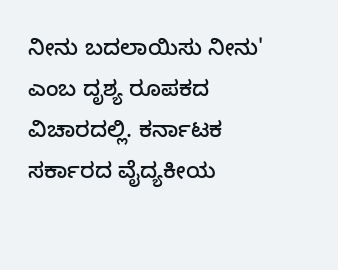ನೀನು ಬದಲಾಯಿಸು ನೀನು' ಎಂಬ ದೃಶ್ಯ ರೂಪಕದ ವಿಚಾರದಲ್ಲಿ. ಕರ್ನಾಟಕ ಸರ್ಕಾರದ ವೈದ್ಯಕೀಯ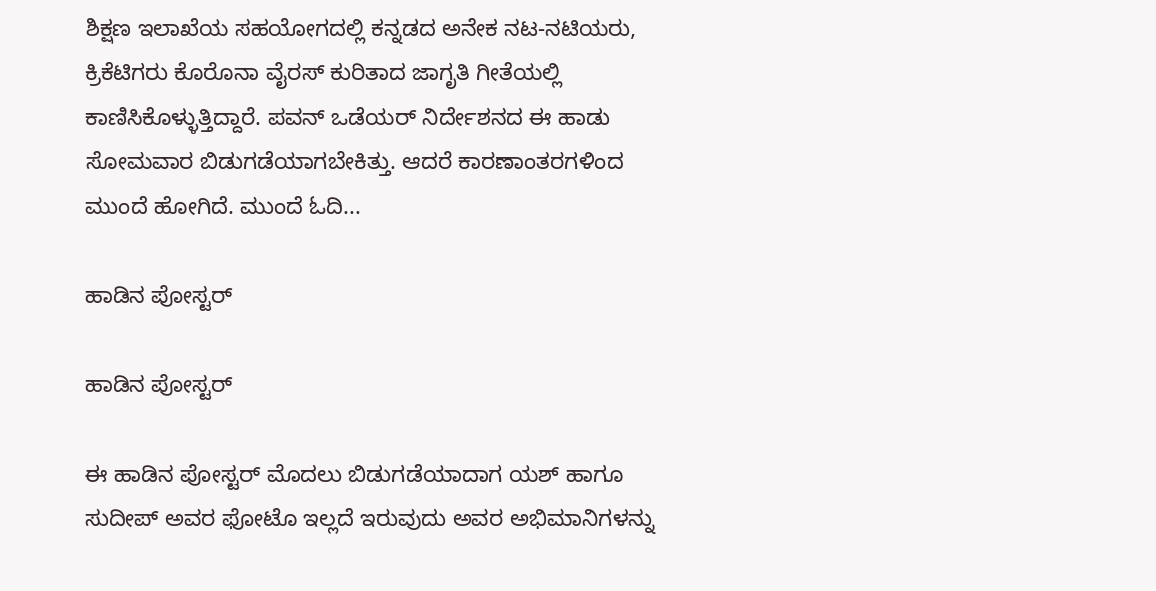ಶಿಕ್ಷಣ ಇಲಾಖೆಯ ಸಹಯೋಗದಲ್ಲಿ ಕನ್ನಡದ ಅನೇಕ ನಟ-ನಟಿಯರು, ಕ್ರಿಕೆಟಿಗರು ಕೊರೊನಾ ವೈರಸ್ ಕುರಿತಾದ ಜಾಗೃತಿ ಗೀತೆಯಲ್ಲಿ ಕಾಣಿಸಿಕೊಳ್ಳುತ್ತಿದ್ದಾರೆ. ಪವನ್ ಒಡೆಯರ್ ನಿರ್ದೇಶನದ ಈ ಹಾಡು ಸೋಮವಾರ ಬಿಡುಗಡೆಯಾಗಬೇಕಿತ್ತು. ಆದರೆ ಕಾರಣಾಂತರಗಳಿಂದ ಮುಂದೆ ಹೋಗಿದೆ. ಮುಂದೆ ಓದಿ...

ಹಾಡಿನ ಪೋಸ್ಟರ್

ಹಾಡಿನ ಪೋಸ್ಟರ್

ಈ ಹಾಡಿನ ಪೋಸ್ಟರ್ ಮೊದಲು ಬಿಡುಗಡೆಯಾದಾಗ ಯಶ್ ಹಾಗೂ ಸುದೀಪ್ ಅವರ ಫೋಟೊ ಇಲ್ಲದೆ ಇರುವುದು ಅವರ ಅಭಿಮಾನಿಗಳನ್ನು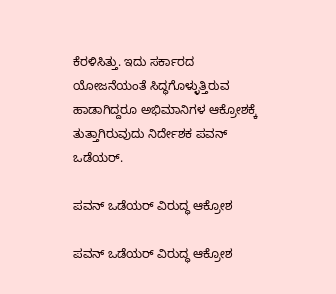ಕೆರಳಿಸಿತ್ತು. ಇದು ಸರ್ಕಾರದ ಯೋಜನೆಯಂತೆ ಸಿದ್ಧಗೊಳ್ಳುತ್ತಿರುವ ಹಾಡಾಗಿದ್ದರೂ ಅಭಿಮಾನಿಗಳ ಆಕ್ರೋಶಕ್ಕೆ ತುತ್ತಾಗಿರುವುದು ನಿರ್ದೇಶಕ ಪವನ್ ಒಡೆಯರ್.

ಪವನ್ ಒಡೆಯರ್ ವಿರುದ್ಧ ಆಕ್ರೋಶ

ಪವನ್ ಒಡೆಯರ್ ವಿರುದ್ಧ ಆಕ್ರೋಶ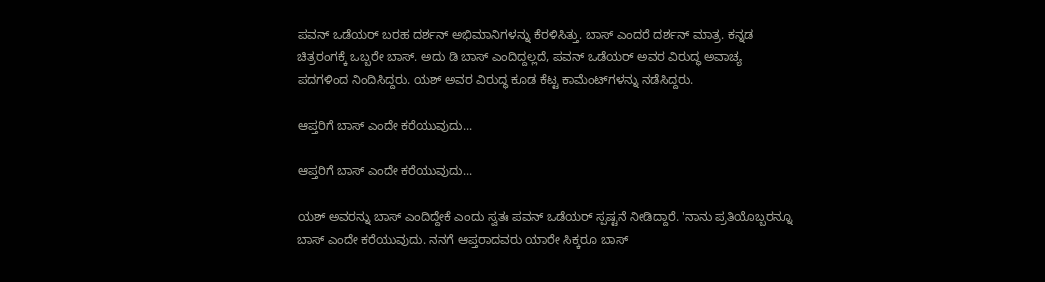ಪವನ್ ಒಡೆಯರ್ ಬರಹ ದರ್ಶನ್ ಅಭಿಮಾನಿಗಳನ್ನು ಕೆರಳಿಸಿತ್ತು. ಬಾಸ್ ಎಂದರೆ ದರ್ಶನ್ ಮಾತ್ರ. ಕನ್ನಡ ಚಿತ್ರರಂಗಕ್ಕೆ ಒಬ್ಬರೇ ಬಾಸ್. ಅದು ಡಿ ಬಾಸ್ ಎಂದಿದ್ದಲ್ಲದೆ, ಪವನ್ ಒಡೆಯರ್ ಅವರ ವಿರುದ್ಧ ಅವಾಚ್ಯ ಪದಗಳಿಂದ ನಿಂದಿಸಿದ್ದರು. ಯಶ್ ಅವರ ವಿರುದ್ಧ ಕೂಡ ಕೆಟ್ಟ ಕಾಮೆಂಟ್‌ಗಳನ್ನು ನಡೆಸಿದ್ದರು.

ಆಪ್ತರಿಗೆ ಬಾಸ್ ಎಂದೇ ಕರೆಯುವುದು...

ಆಪ್ತರಿಗೆ ಬಾಸ್ ಎಂದೇ ಕರೆಯುವುದು...

ಯಶ್ ಅವರನ್ನು ಬಾಸ್ ಎಂದಿದ್ದೇಕೆ ಎಂದು ಸ್ವತಃ ಪವನ್ ಒಡೆಯರ್ ಸ್ಪಷ್ಟನೆ ನೀಡಿದ್ದಾರೆ. 'ನಾನು ಪ್ರತಿಯೊಬ್ಬರನ್ನೂ ಬಾಸ್ ಎಂದೇ ಕರೆಯುವುದು. ನನಗೆ ಆಪ್ತರಾದವರು ಯಾರೇ ಸಿಕ್ಕರೂ ಬಾಸ್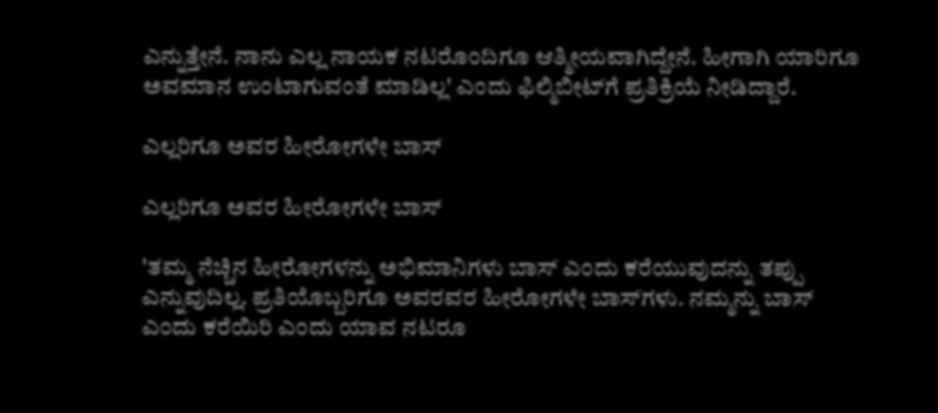ಎನ್ನುತ್ತೇನೆ. ನಾನು ಎಲ್ಲ ನಾಯಕ ನಟರೊಂದಿಗೂ ಆತ್ಮೀಯವಾಗಿದ್ದೇನೆ. ಹೀಗಾಗಿ ಯಾರಿಗೂ ಅವಮಾನ ಉಂಟಾಗುವಂತೆ ಮಾಡಿಲ್ಲ' ಎಂದು ಫಿಲ್ಮಿಬೀಟ್‌ಗೆ ಪ್ರತಿಕ್ರಿಯೆ ನೀಡಿದ್ದಾರೆ.

ಎಲ್ಲರಿಗೂ ಅವರ ಹೀರೋಗಳೇ ಬಾಸ್

ಎಲ್ಲರಿಗೂ ಅವರ ಹೀರೋಗಳೇ ಬಾಸ್

'ತಮ್ಮ ನೆಚ್ಚಿನ ಹೀರೋಗಳನ್ನು ಅಭಿಮಾನಿಗಳು ಬಾಸ್ ಎಂದು ಕರೆಯುವುದನ್ನು ತಪ್ಪು ಎನ್ನುವುದಿಲ್ಲ. ಪ್ರತಿಯೊಬ್ಬರಿಗೂ ಅವರವರ ಹೀರೋಗಳೇ ಬಾಸ್‌ಗಳು. ನಮ್ಮನ್ನು ಬಾಸ್ ಎಂದು ಕರೆಯಿರಿ ಎಂದು ಯಾವ ನಟರೂ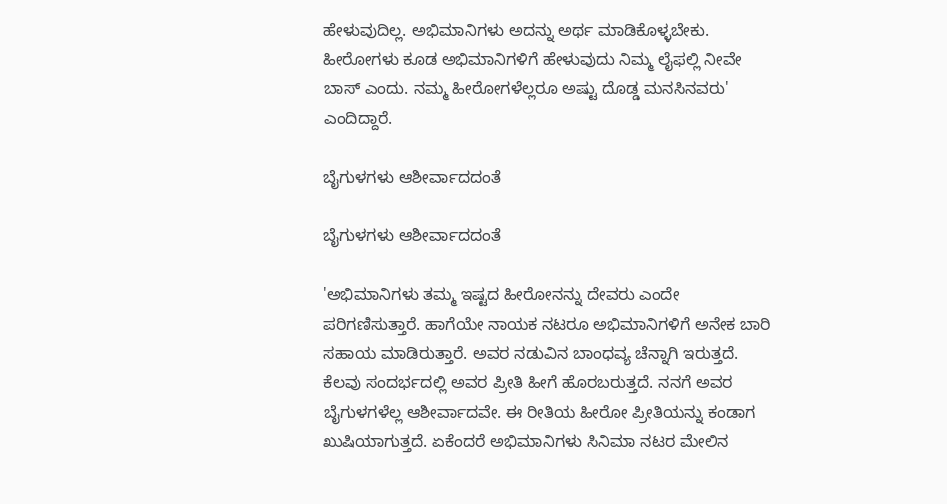ಹೇಳುವುದಿಲ್ಲ. ಅಭಿಮಾನಿಗಳು ಅದನ್ನು ಅರ್ಥ ಮಾಡಿಕೊಳ್ಳಬೇಕು. ಹೀರೋಗಳು ಕೂಡ ಅಭಿಮಾನಿಗಳಿಗೆ ಹೇಳುವುದು ನಿಮ್ಮ ಲೈಫಲ್ಲಿ ನೀವೇ ಬಾಸ್ ಎಂದು. ನಮ್ಮ ಹೀರೋಗಳೆಲ್ಲರೂ ಅಷ್ಟು ದೊಡ್ಡ ಮನಸಿನವರು' ಎಂದಿದ್ದಾರೆ.

ಬೈಗುಳಗಳು ಆಶೀರ್ವಾದದಂತೆ

ಬೈಗುಳಗಳು ಆಶೀರ್ವಾದದಂತೆ

'ಅಭಿಮಾನಿಗಳು ತಮ್ಮ ಇಷ್ಟದ ಹೀರೋನನ್ನು ದೇವರು ಎಂದೇ ಪರಿಗಣಿಸುತ್ತಾರೆ. ಹಾಗೆಯೇ ನಾಯಕ ನಟರೂ ಅಭಿಮಾನಿಗಳಿಗೆ ಅನೇಕ ಬಾರಿ ಸಹಾಯ ಮಾಡಿರುತ್ತಾರೆ. ಅವರ ನಡುವಿನ ಬಾಂಧವ್ಯ ಚೆನ್ನಾಗಿ ಇರುತ್ತದೆ. ಕೆಲವು ಸಂದರ್ಭದಲ್ಲಿ ಅವರ ಪ್ರೀತಿ ಹೀಗೆ ಹೊರಬರುತ್ತದೆ. ನನಗೆ ಅವರ ಬೈಗುಳಗಳೆಲ್ಲ ಆಶೀರ್ವಾದವೇ. ಈ ರೀತಿಯ ಹೀರೋ ಪ್ರೀತಿಯನ್ನು ಕಂಡಾಗ ಖುಷಿಯಾಗುತ್ತದೆ. ಏಕೆಂದರೆ ಅಭಿಮಾನಿಗಳು ಸಿನಿಮಾ ನಟರ ಮೇಲಿನ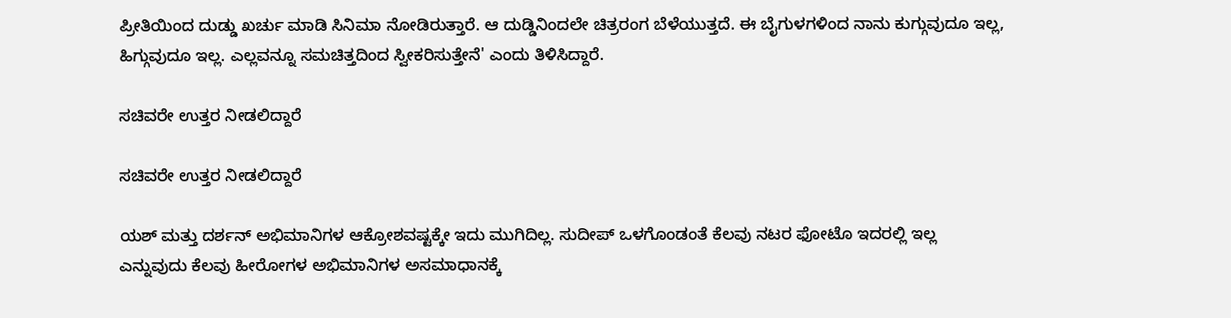ಪ್ರೀತಿಯಿಂದ ದುಡ್ಡು ಖರ್ಚು ಮಾಡಿ ಸಿನಿಮಾ ನೋಡಿರುತ್ತಾರೆ. ಆ ದುಡ್ಡಿನಿಂದಲೇ ಚಿತ್ರರಂಗ ಬೆಳೆಯುತ್ತದೆ. ಈ ಬೈಗುಳಗಳಿಂದ ನಾನು ಕುಗ್ಗುವುದೂ ಇಲ್ಲ, ಹಿಗ್ಗುವುದೂ ಇಲ್ಲ. ಎಲ್ಲವನ್ನೂ ಸಮಚಿತ್ತದಿಂದ ಸ್ವೀಕರಿಸುತ್ತೇನೆ' ಎಂದು ತಿಳಿಸಿದ್ದಾರೆ.

ಸಚಿವರೇ ಉತ್ತರ ನೀಡಲಿದ್ದಾರೆ

ಸಚಿವರೇ ಉತ್ತರ ನೀಡಲಿದ್ದಾರೆ

ಯಶ್ ಮತ್ತು ದರ್ಶನ್ ಅಭಿಮಾನಿಗಳ ಆಕ್ರೋಶವಷ್ಟಕ್ಕೇ ಇದು ಮುಗಿದಿಲ್ಲ. ಸುದೀಪ್ ಒಳಗೊಂಡಂತೆ ಕೆಲವು ನಟರ ಫೋಟೊ ಇದರಲ್ಲಿ ಇಲ್ಲ ಎನ್ನುವುದು ಕೆಲವು ಹೀರೋಗಳ ಅಭಿಮಾನಿಗಳ ಅಸಮಾಧಾನಕ್ಕೆ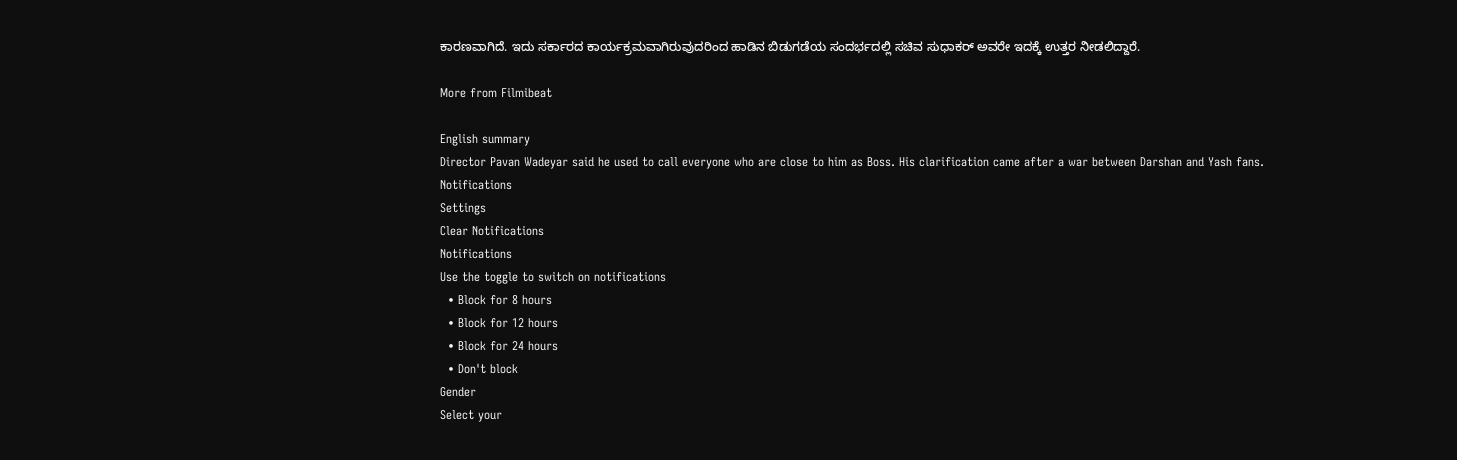ಕಾರಣವಾಗಿದೆ. ಇದು ಸರ್ಕಾರದ ಕಾರ್ಯಕ್ರಮವಾಗಿರುವುದರಿಂದ ಹಾಡಿನ ಬಿಡುಗಡೆಯ ಸಂದರ್ಭದಲ್ಲಿ ಸಚಿವ ಸುಧಾಕರ್ ಅವರೇ ಇದಕ್ಕೆ ಉತ್ತರ ನೀಡಲಿದ್ದಾರೆ.

More from Filmibeat

English summary
Director Pavan Wadeyar said he used to call everyone who are close to him as Boss. His clarification came after a war between Darshan and Yash fans.
Notifications
Settings
Clear Notifications
Notifications
Use the toggle to switch on notifications
  • Block for 8 hours
  • Block for 12 hours
  • Block for 24 hours
  • Don't block
Gender
Select your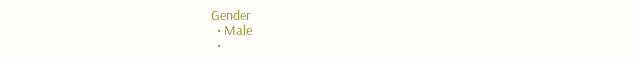Gender
  • Male
  •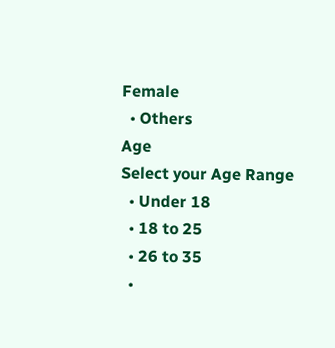Female
  • Others
Age
Select your Age Range
  • Under 18
  • 18 to 25
  • 26 to 35
  •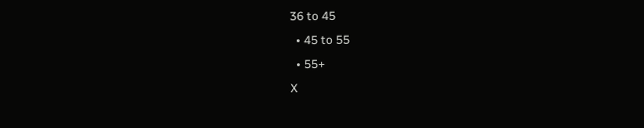36 to 45
  • 45 to 55
  • 55+
X